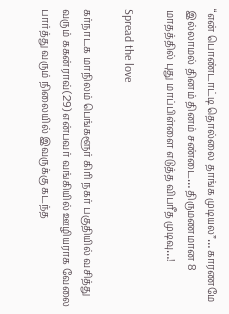“என் பொண்டாட்டி தொல்லை தாங்க முடியல”… காரணமே இல்லாமல் தினம் தினம் சண்டை… திருமணமான 8 மாதத்தில் புது மாப்பிள்ளை எடுத்த விபரீத முடிவு…!

Spread the love

கர்நாடக மாநிலம் பெங்களூர் கிரி நகர் பகுதியில் வசித்து வரும் ககன்ராவ்(29) என்பவர் வங்கியில் ஊழியராக வேலை பார்த்து வரும் நிலையில் இவருக்கு கடந்த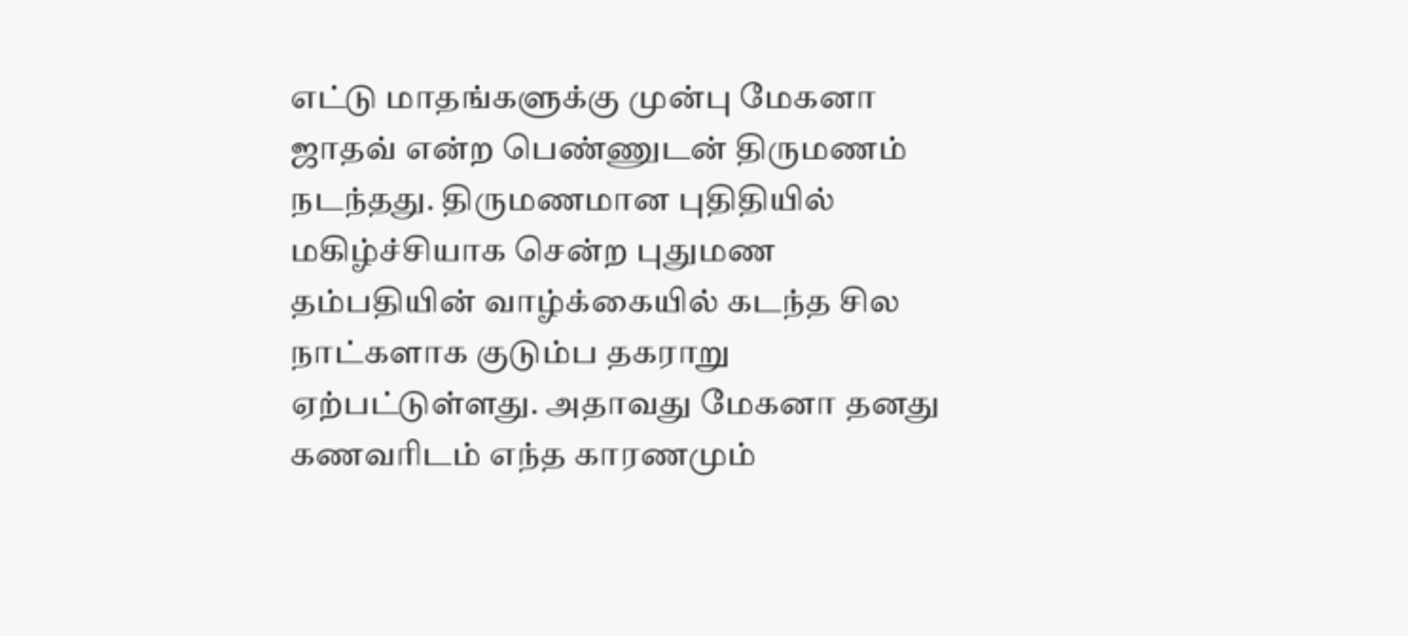எட்டு மாதங்களுக்கு முன்பு மேகனா ஜாதவ் என்ற பெண்ணுடன் திருமணம் நடந்தது. திருமணமான புதிதியில் மகிழ்ச்சியாக சென்ற புதுமண தம்பதியின் வாழ்க்கையில் கடந்த சில நாட்களாக குடும்ப தகராறு ஏற்பட்டுள்ளது. அதாவது மேகனா தனது கணவரிடம் எந்த காரணமும்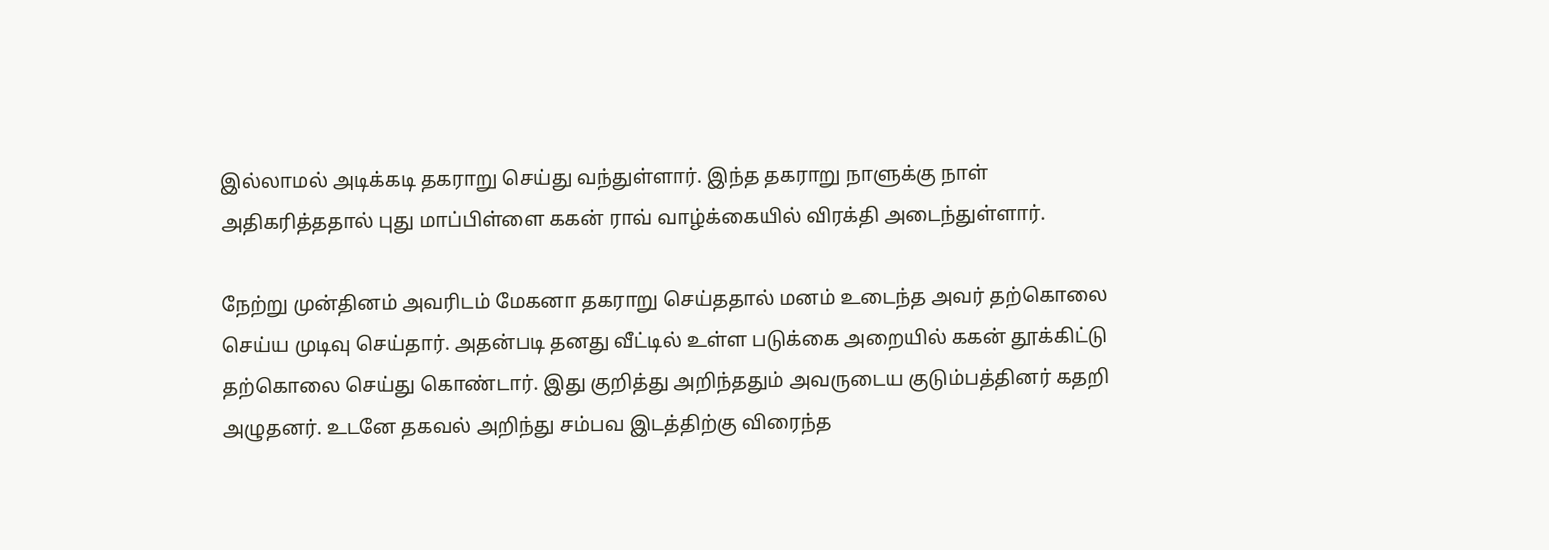இல்லாமல் அடிக்கடி தகராறு செய்து வந்துள்ளார். இந்த தகராறு நாளுக்கு நாள் அதிகரித்ததால் புது மாப்பிள்ளை ககன் ராவ் வாழ்க்கையில் விரக்தி அடைந்துள்ளார்.

நேற்று முன்தினம் அவரிடம் மேகனா தகராறு செய்ததால் மனம் உடைந்த அவர் தற்கொலை செய்ய முடிவு செய்தார். அதன்படி தனது வீட்டில் உள்ள படுக்கை அறையில் ககன் தூக்கிட்டு தற்கொலை செய்து கொண்டார். இது குறித்து அறிந்ததும் அவருடைய குடும்பத்தினர் கதறி அழுதனர். உடனே தகவல் அறிந்து சம்பவ இடத்திற்கு விரைந்த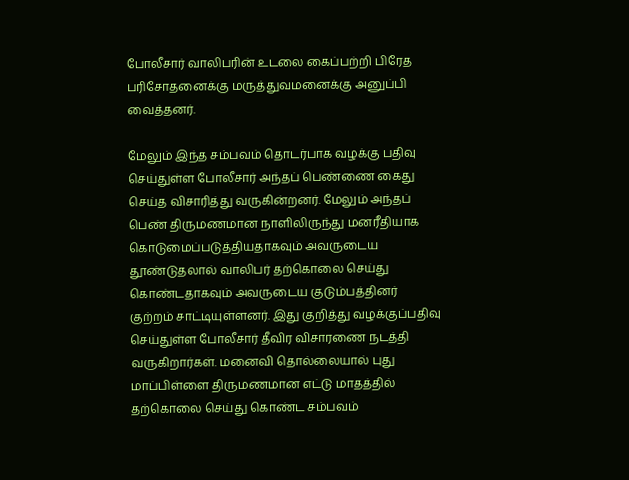போலீசார் வாலிபரின் உடலை கைப்பற்றி பிரேத பரிசோதனைக்கு மருத்துவமனைக்கு அனுப்பி வைத்தனர்.

மேலும் இந்த சம்பவம் தொடர்பாக வழக்கு பதிவு செய்துள்ள போலீசார் அந்தப் பெண்ணை கைது செய்த விசாரித்து வருகின்றனர். மேலும் அந்தப் பெண் திருமணமான நாளிலிருந்து மனரீதியாக கொடுமைப்படுத்தியதாகவும் அவருடைய தூண்டுதலால் வாலிபர் தற்கொலை செய்து கொண்டதாகவும் அவருடைய குடும்பத்தினர் குற்றம் சாட்டியுள்ளனர். இது குறித்து வழக்குப்பதிவு செய்துள்ள போலீசார் தீவிர விசாரணை நடத்தி வருகிறார்கள். மனைவி தொல்லையால் புது மாப்பிள்ளை திருமணமான எட்டு மாதத்தில் தற்கொலை செய்து கொண்ட சம்பவம்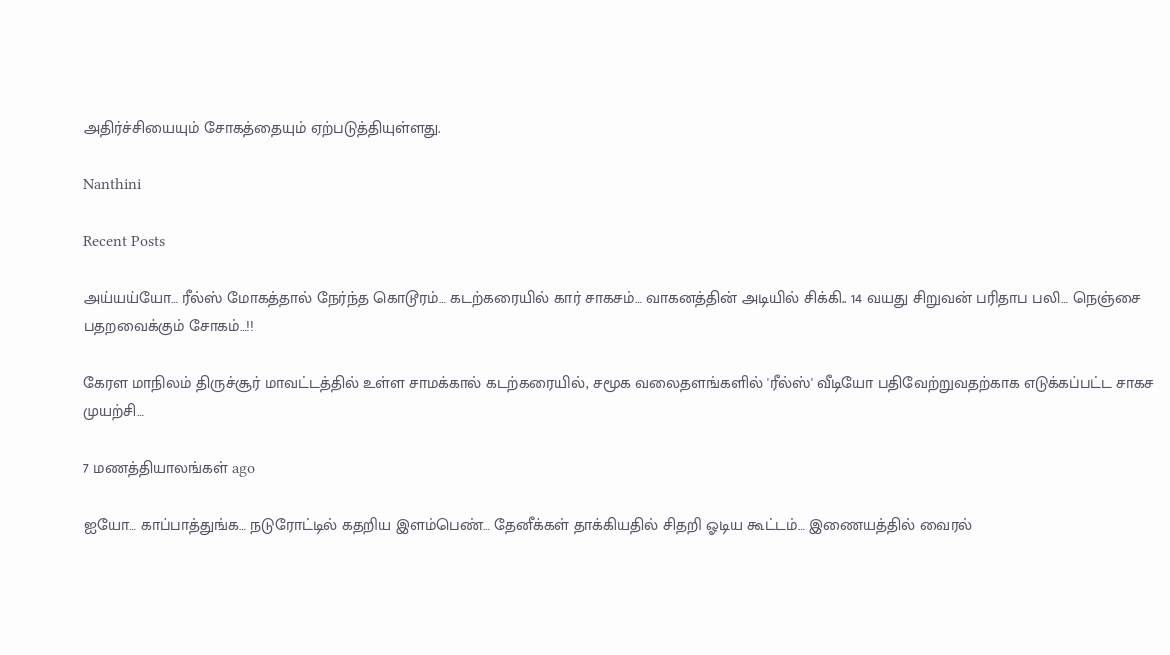அதிர்ச்சியையும் சோகத்தையும் ஏற்படுத்தியுள்ளது.

Nanthini

Recent Posts

அய்யய்யோ… ரீல்ஸ் மோகத்தால் நேர்ந்த கொடூரம்… கடற்கரையில் கார் சாகசம்… வாகனத்தின் அடியில் சிக்கி.. 14 வயது சிறுவன் பரிதாப பலி… நெஞ்சை பதறவைக்கும் சோகம்…!!

கேரள மாநிலம் திருச்சூர் மாவட்டத்தில் உள்ள சாமக்கால் கடற்கரையில், சமூக வலைதளங்களில் 'ரீல்ஸ்' வீடியோ பதிவேற்றுவதற்காக எடுக்கப்பட்ட சாகச முயற்சி…

7 மணத்தியாலங்கள் ago

ஐயோ… காப்பாத்துங்க… நடுரோட்டில் கதறிய இளம்பெண்… தேனீக்கள் தாக்கியதில் சிதறி ஓடிய கூட்டம்… இணையத்தில் வைரல்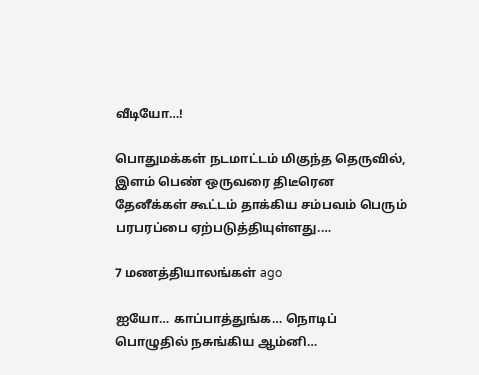வீடியோ…!

பொதுமக்கள் நடமாட்டம் மிகுந்த தெருவில், இளம் பெண் ஒருவரை திடீரென தேனீக்கள் கூட்டம் தாக்கிய சம்பவம் பெரும் பரபரப்பை ஏற்படுத்தியுள்ளது.…

7 மணத்தியாலங்கள் ago

ஐயோ… காப்பாத்துங்க… நொடிப் பொழுதில் நசுங்கிய ஆம்னி…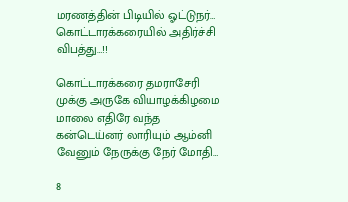மரணத்தின் பிடியில் ஓட்டுநர்… கொட்டாரக்கரையில் அதிர்ச்சி விபத்து…!!

கொட்டாரக்கரை தமராசேரி முக்கு அருகே வியாழக்கிழமை மாலை எதிரே வந்த கன்டெய்னர் லாரியும் ஆம்னி வேனும் நேருக்கு நேர் மோதி…

8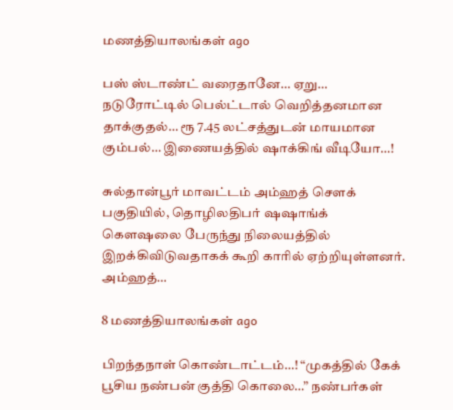மணத்தியாலங்கள் ago

பஸ் ஸ்டாண்ட் வரைதானே… ஏறு… நடுரோட்டில் பெல்ட்டால் வெறித்தனமான தாக்குதல்… ரூ 7.45 லட்சத்துடன் மாயமான கும்பல்… இணையத்தில் ஷாக்கிங் வீடியோ…!

சுல்தான்பூர் மாவட்டம் அம்ஹத் சௌக் பகுதியில், தொழிலதிபர் ஷஷாங்க் கெளஷலை பேருந்து நிலையத்தில் இறக்கிவிடுவதாகக் கூறி காரில் ஏற்றியுள்ளனர். அம்ஹத்…

8 மணத்தியாலங்கள் ago

பிறந்தநாள் கொண்டாட்டம்…! “முகத்தில் கேக் பூசிய நண்பன் குத்தி கொலை…” நண்பர்கள்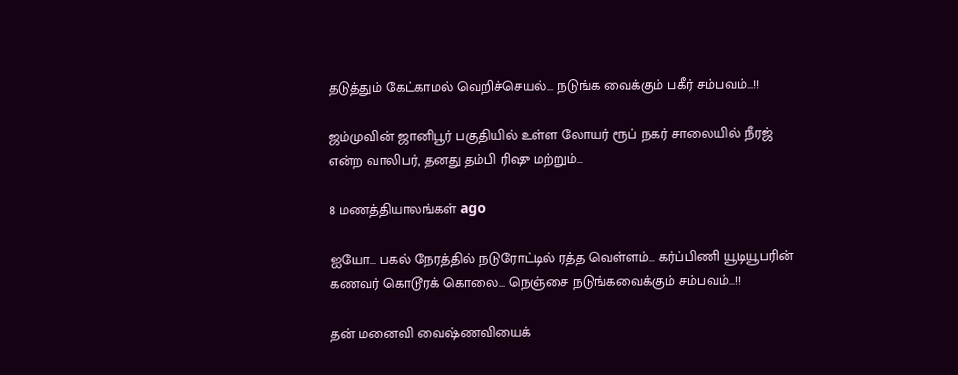தடுத்தும் கேட்காமல் வெறிச்செயல்… நடுங்க வைக்கும் பகீர் சம்பவம்…!!

ஜம்முவின் ஜானிபூர் பகுதியில் உள்ள லோயர் ரூப் நகர் சாலையில் நீரஜ் என்ற வாலிபர், தனது தம்பி ரிஷு மற்றும்…

8 மணத்தியாலங்கள் ago

ஐயோ… பகல் நேரத்தில் நடுரோட்டில் ரத்த வெள்ளம்… கர்ப்பிணி யூடியூபரின் கணவர் கொடூரக் கொலை… நெஞ்சை நடுங்கவைக்கும் சம்பவம்…!!

தன் மனைவி வைஷ்ணவியைக்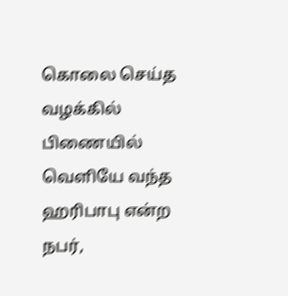கொலை செய்த வழக்கில் பிணையில் வெளியே வந்த ஹரிபாபு என்ற நபர்,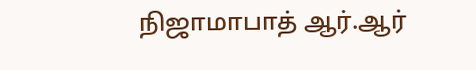நிஜாமாபாத் ஆர்.ஆர்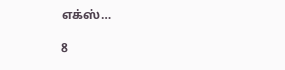எக்ஸ்…

8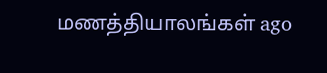மணத்தியாலங்கள் ago